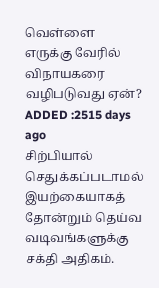வெள்ளை எருக்கு வேரில் விநாயகரை வழிபடுவது ஏன்?
ADDED :2515 days ago
சிற்பியால் செதுக்கப்படாமல் இயற்கையாகத் தோன்றும் தெய்வ வடிவங்களுக்கு சக்தி அதிகம்.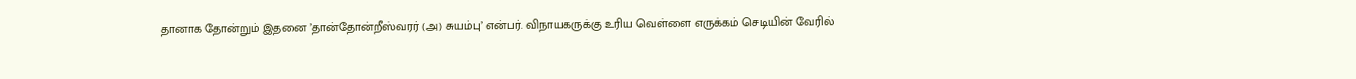தானாக தோன்றும் இதனை ’தான்தோன்றீஸ்வரர் (அ) சுயம்பு’ என்பர். விநாயகருக்கு உரிய வெள்ளை எருக்கம் செடியின் வேரில்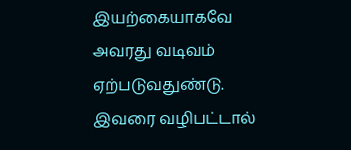இயற்கையாகவே அவரது வடிவம் ஏற்படுவதுண்டு. இவரை வழிபட்டால்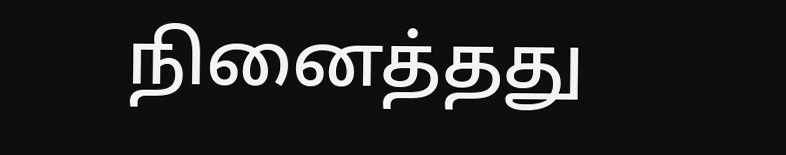நினைத்தது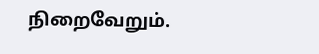நிறைவேறும்.